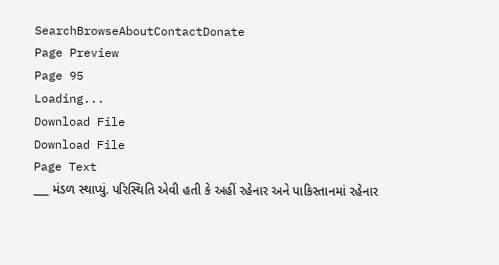SearchBrowseAboutContactDonate
Page Preview
Page 95
Loading...
Download File
Download File
Page Text
___ મંડળ સ્થાપ્યું. પરિસ્થિતિ એવી હતી કે અહીં રહેનાર અને પાકિસ્તાનમાં રહેનાર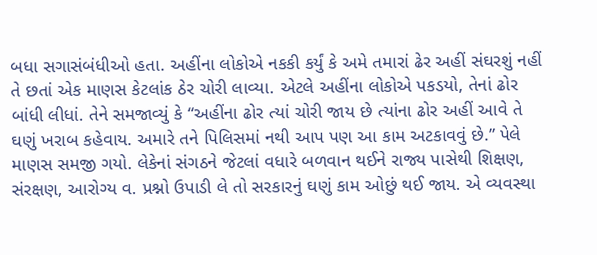બધા સગાસંબંધીઓ હતા. અહીંના લોકોએ નકકી કર્યું કે અમે તમારાં ઢેર અહીં સંઘરશું નહીં તે છતાં એક માણસ કેટલાંક ઠેર ચોરી લાવ્યા. એટલે અહીંના લોકોએ પકડયો, તેનાં ઢોર બાંધી લીધાં. તેને સમજાવ્યું કે “અહીંના ઢોર ત્યાં ચોરી જાય છે ત્યાંના ઢોર અહીં આવે તે ઘણું ખરાબ કહેવાય. અમારે તને પિલિસમાં નથી આપ પણ આ કામ અટકાવવું છે.” પેલે માણસ સમજી ગયો. લેકેનાં સંગઠને જેટલાં વધારે બળવાન થઈને રાજ્ય પાસેથી શિક્ષણ, સંરક્ષણ, આરોગ્ય વ. પ્રશ્નો ઉપાડી લે તો સરકારનું ઘણું કામ ઓછું થઈ જાય. એ વ્યવસ્થા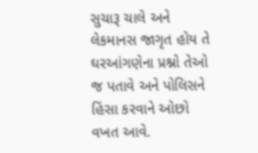સુચારૂ ચાલે અને લેકમાનસ જાગૃત હોય તે ઘરઆંગણેના પ્રશ્નો તેઓ જ પતાવે અને પોલિસને હિંસા કરવાને ઓછો વખત આવે.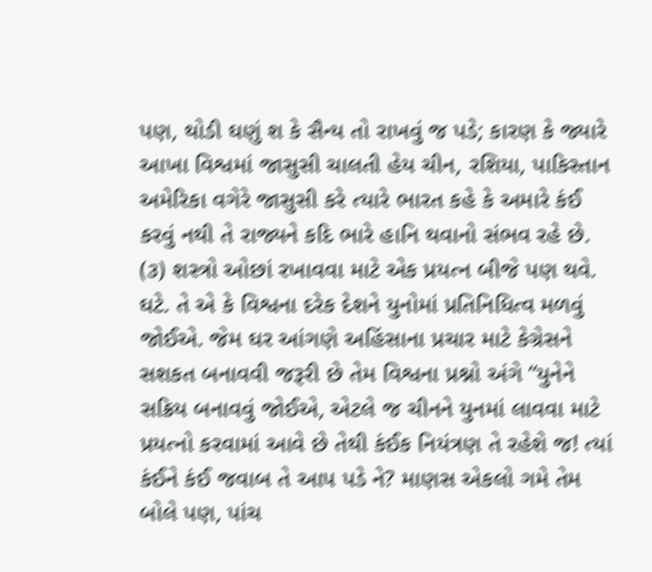પણ, થોડી ઘણું શ કે સૈન્ય તો રાખવું જ પડે; કારણ કે જ્યારે આખા વિશ્વમાં જાસુસી ચાલતી હેય ચીન, રશિયા, પાકિસ્તાન અમેરિકા વગેરે જાસુસી કરે ત્યારે ભારત કહે કે અમારે કંઈ કરવું નથી તે રાજ્યને કદિ ભારે હાનિ થવાનો સંભવ રહે છે. (૩) શસ્ત્રો ઓછાં રખાવવા માટે એક પ્રયત્ન બીજે પણ થવે. ઘટે. તે એ કે વિશ્વના દરેક દેશને યુનોમાં પ્રતિનિધિત્વ મળવું જોઈએ. જેમ ઘર આંગણે અહિંસાના પ્રચાર માટે કેગ્રેસને સશકત બનાવવી જરૂરી છે તેમ વિશ્વના પ્રશ્નો અંગે “યુનેને સક્રિય બનાવવું જોઈએ, એટલે જ ચીનને યુનમાં લાવવા માટે પ્રયત્નો કરવામાં આવે છે તેથી કંઈક નિયંત્રણ તે રહેશે જ! ત્યાં કંઈને કંઈ જવાબ તે આપ પડે ને? માણસ એકલો ગમે તેમ બોલે પણ, પાંચ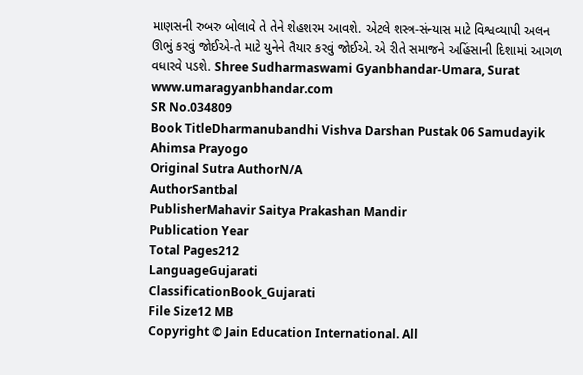માણસની રુબરુ બોલાવે તે તેને શેહશરમ આવશે. એટલે શસ્ત્ર-સંન્યાસ માટે વિશ્વવ્યાપી અલન ઊભું કરવું જોઈએ-તે માટે યુનેને તૈયાર કરવું જોઈએ. એ રીતે સમાજને અહિંસાની દિશામાં આગળ વધારવે પડશે. Shree Sudharmaswami Gyanbhandar-Umara, Surat www.umaragyanbhandar.com
SR No.034809
Book TitleDharmanubandhi Vishva Darshan Pustak 06 Samudayik Ahimsa Prayogo
Original Sutra AuthorN/A
AuthorSantbal
PublisherMahavir Saitya Prakashan Mandir
Publication Year
Total Pages212
LanguageGujarati
ClassificationBook_Gujarati
File Size12 MB
Copyright © Jain Education International. All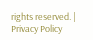rights reserved. | Privacy Policy